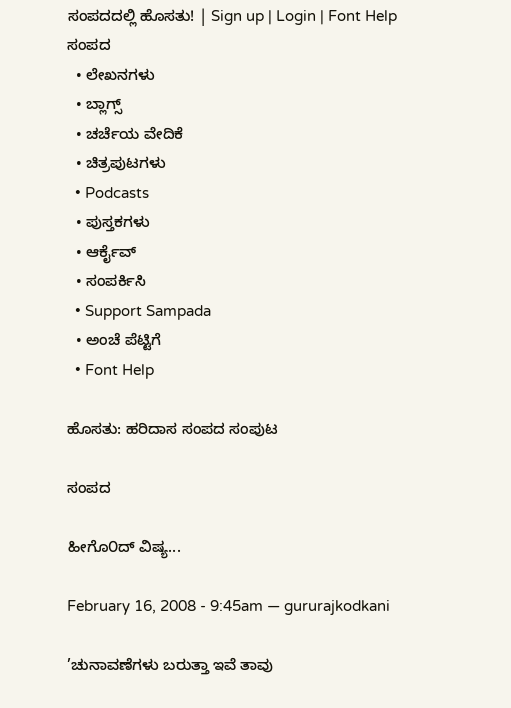ಸಂಪದದಲ್ಲಿ ಹೊಸತು! | Sign up | Login | Font Help
ಸಂಪದ
  • ಲೇಖನಗಳು
  • ಬ್ಲಾಗ್ಸ್
  • ಚರ್ಚೆಯ ವೇದಿಕೆ
  • ಚಿತ್ರಪುಟಗಳು
  • Podcasts
  • ಪುಸ್ತಕಗಳು
  • ಆರ್ಕೈವ್
  • ಸಂಪರ್ಕಿಸಿ
  • Support Sampada
  • ಅಂಚೆ ಪೆಟ್ಟಿಗೆ
  • Font Help

ಹೊಸತು: ಹರಿದಾಸ ಸಂಪದ ಸಂಪುಟ

ಸಂಪದ

ಹೀಗೊ೦ದ್ ವಿಷ್ಯ...

February 16, 2008 - 9:45am — gururajkodkani

’ಚುನಾವಣೆಗಳು ಬರುತ್ತಾ ಇವೆ ತಾವು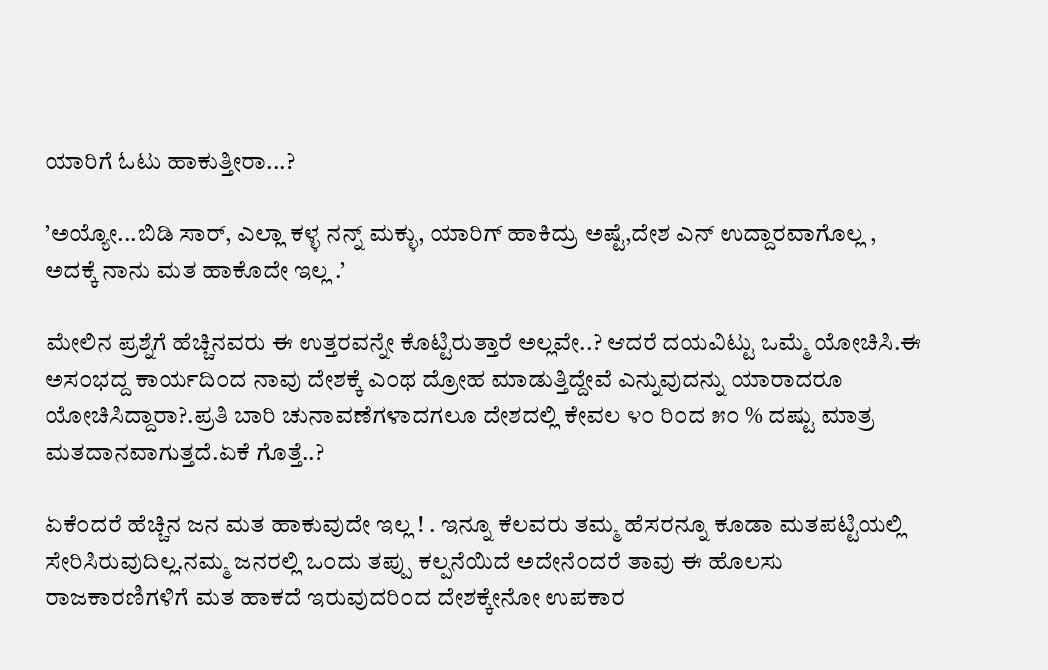ಯಾರಿಗೆ ಓಟು ಹಾಕುತ್ತೀರಾ...?

’ಅಯ್ಯೋ...ಬಿಡಿ ಸಾರ್, ಎಲ್ಲಾ ಕಳ್ಳ ನನ್ನ್ ಮಕ್ಳು, ಯಾರಿಗ್ ಹಾಕಿದ್ರು ಅಷ್ಟೆ,ದೇಶ ಎನ್ ಉದ್ದಾರವಾಗೊಲ್ಲ , ಅದಕ್ಕೆ ನಾನು ಮತ ಹಾಕೊದೇ ಇಲ್ಲ .’

ಮೇಲಿನ ಪ್ರಶ್ನೆಗೆ ಹೆಚ್ಚಿನವರು ಈ ಉತ್ತರವನ್ನೇ ಕೊಟ್ಟಿರುತ್ತಾರೆ ಅಲ್ಲವೇ..? ಆದರೆ ದಯವಿಟ್ಟು ಒಮ್ಮೆ ಯೋಚಿಸಿ.ಈ ಅಸ೦ಭದ್ದ ಕಾರ್ಯದಿ೦ದ ನಾವು ದೇಶಕ್ಕೆ ಎ೦ಥ ದ್ರೋಹ ಮಾಡುತ್ತಿದ್ದೇವೆ ಎನ್ನುವುದನ್ನು ಯಾರಾದರೂ ಯೋಚಿಸಿದ್ದಾರಾ?.ಪ್ರತಿ ಬಾರಿ ಚುನಾವಣೆಗಳಾದಗಲೂ ದೇಶದಲ್ಲಿ ಕೇವಲ ೪೦ ರಿ೦ದ ೫೦ % ದಷ್ಟು ಮಾತ್ರ ಮತದಾನವಾಗುತ್ತದೆ.ಏಕೆ ಗೊತ್ತೆ..?

ಏಕೆ೦ದರೆ ಹೆಚ್ಚಿನ ಜನ ಮತ ಹಾಕುವುದೇ ಇಲ್ಲ ! . ಇನ್ನೂ ಕೆಲವರು ತಮ್ಮ ಹೆಸರನ್ನೂ ಕೂಡಾ ಮತಪಟ್ಟಿಯಲ್ಲಿ ಸೇರಿಸಿರುವುದಿಲ್ಲ.ನಮ್ಮ ಜನರಲ್ಲಿ ಒ೦ದು ತಪ್ಪು ಕಲ್ಪನೆಯಿದೆ ಅದೇನೆ೦ದರೆ ತಾವು ಈ ಹೊಲಸು ರಾಜಕಾರಣಿಗಳಿಗೆ ಮತ ಹಾಕದೆ ಇರುವುದರಿ೦ದ ದೇಶಕ್ಕೇನೋ ಉಪಕಾರ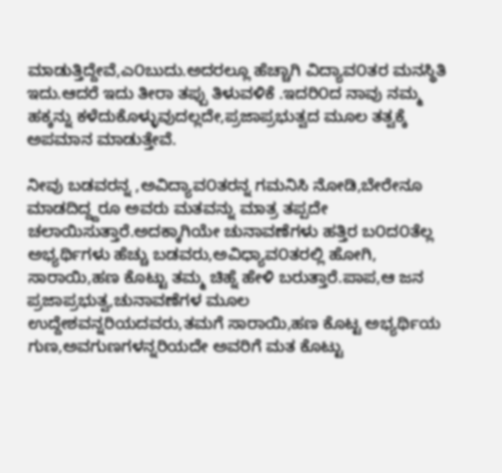ಮಾಡುತ್ತಿದ್ದೇವೆ,ಎ೦ಬುದು.ಅದರಲ್ಲೂ ಹೆಚ್ಚಾಗಿ ವಿದ್ಯಾವ೦ತರ ಮನಸ್ಥಿತಿ ಇದು.ಆದರೆ ಇದು ತೀರಾ ತಪ್ಪು ತಿಳುವಳಿಕೆ .ಇದರಿ೦ದ ನಾವು ನಮ್ಮ ಹಕ್ಕನ್ನು ಕಳೆದುಕೊಳ್ಳುವುದಲ್ಲದೇ,ಪ್ರಜಾಪ್ರಭುತ್ವದ ಮೂಲ ತತ್ವಕ್ಕೆ ಅಪಮಾನ ಮಾಡುತ್ತೇವೆ.

ನೀವು ಬಡವರನ್ನ ,ಅವಿದ್ಯಾವ೦ತರನ್ನ ಗಮನಿಸಿ ನೋಡಿ,ಬೇರೇನೂ ಮಾಡದಿದ್ದ್ದರೂ ಅವರು ಮತವನ್ನು ಮಾತ್ರ ತಪ್ಪದೇ ಚಲಾಯಿಸುತ್ತಾರೆ.ಅದಕ್ಕಾಗಿಯೇ ಚುನಾವಣೆಗಳು ಹತ್ತಿರ ಬ೦ದ೦ತೆಲ್ಲ ಅಭ್ಯರ್ಥಿಗಳು ಹೆಚ್ಚು ಬಡವರು,ಅವಿಧ್ಯಾವ೦ತರಲ್ಲಿ ಹೋಗಿ, ಸಾರಾಯಿ,ಹಣ ಕೊಟ್ಟು ತಮ್ಮ ಚಿಹ್ನೆ ಹೇಳಿ ಬರುತ್ತಾರೆ.ಪಾಪ,ಆ ಜನ ಪ್ರಜಾಪ್ರಭುತ್ವ,ಚುನಾವಣೆಗಳ ಮೂಲ ಉದ್ದೇಶವನ್ನರಿಯದವರು,ತಮಗೆ ಸಾರಾಯಿ,ಹಣ ಕೊಟ್ಟ ಅಭ್ಯರ್ಥಿಯ ಗುಣ,ಅವಗುಣಗಳನ್ನರಿಯದೇ ಅವರಿಗೆ ಮತ ಕೊಟ್ಟು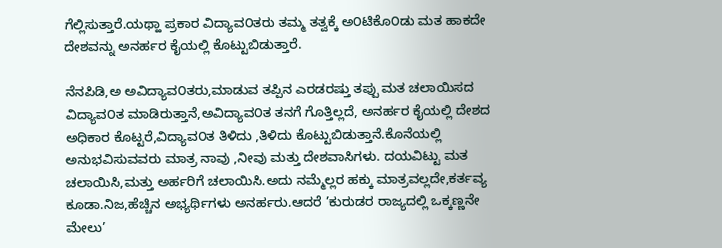ಗೆಲ್ಲಿಸುತ್ತಾರೆ.ಯಥ್ಹಾ ಪ್ರಕಾರ ವಿದ್ಯಾವ೦ತರು ತಮ್ಮ ತತ್ವಕ್ಕೆ ಅ೦ಟಿಕೊ೦ಡು ಮತ ಹಾಕದೇ ದೇಶವನ್ನು ಅನರ್ಹರ ಕೈಯಲ್ಲಿ ಕೊಟ್ಟುಬಿಡುತ್ತಾರೆ.

ನೆನಪಿಡಿ,ಅ ಅವಿದ್ಯಾವ೦ತರು,ಮಾಡುವ ತಪ್ಪಿನ ಎರಡರಷ್ತು ತಪ್ಪು ಮತ ಚಲಾಯಿಸದ ವಿದ್ಯಾವ೦ತ ಮಾಡಿರುತ್ತಾನೆ,ಅವಿದ್ಯಾವ೦ತ ತನಗೆ ಗೊತ್ತಿಲ್ಲದೆ, ಅನರ್ಹರ ಕೈಯಲ್ಲಿ ದೇಶದ ಅಧಿಕಾರ ಕೊಟ್ಟರೆ,ವಿದ್ಯಾವ೦ತ ತಿಳಿದು ,ತಿಳಿದು ಕೊಟ್ಟುಬಿಡುತ್ತಾನೆ.ಕೊನೆಯಲ್ಲಿ ಅನುಭವಿಸುವವರು ಮಾತ್ರ ನಾವು ,ನೀವು ಮತ್ತು ದೇಶವಾಸಿಗಳು. ದಯವಿಟ್ಟು ಮತ ಚಲಾಯಿಸಿ,ಮತ್ತು ಅರ್ಹರಿಗೆ ಚಲಾಯಿಸಿ.ಅದು ನಮ್ಮೆಲ್ಲರ ಹಕ್ಕು ಮಾತ್ರವಲ್ಲದೇ,ಕರ್ತವ್ಯ ಕೂಡಾ.ನಿಜ,ಹೆಚ್ಚಿನ ಅಭ್ಯರ್ಥಿಗಳು ಅನರ್ಹರು.ಆದರೆ ’ಕುರುಡರ ರಾಜ್ಯದಲ್ಲಿ ಒಕ್ಕಣ್ಣನೇ ಮೇಲು’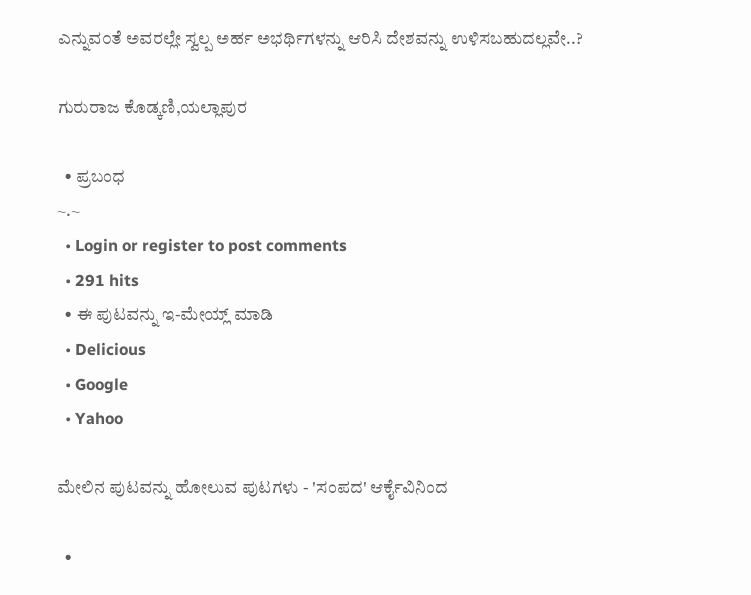ಎನ್ನುವ೦ತೆ ಅವರಲ್ಲೇ ಸ್ವಲ್ಪ ಅರ್ಹ ಅಭರ್ಥಿಗಳನ್ನು ಆರಿಸಿ ದೇಶವನ್ನು ಉಳಿಸಬಹುದಲ್ಲವೇ..?

ಗುರುರಾಜ ಕೊಡ್ಕಣಿ,ಯಲ್ಲಾಪುರ

  • ಪ್ರಬಂಧ
~.~
  • Login or register to post comments
  • 291 hits
  • ಈ ಪುಟವನ್ನು ಇ-ಮೇಯ್ಲ್ ಮಾಡಿ
  • Delicious
  • Google
  • Yahoo

ಮೇಲಿನ ಪುಟವನ್ನು ಹೋಲುವ ಪುಟಗಳು - 'ಸಂಪದ' ಆರ್ಕೈವಿನಿಂದ

  •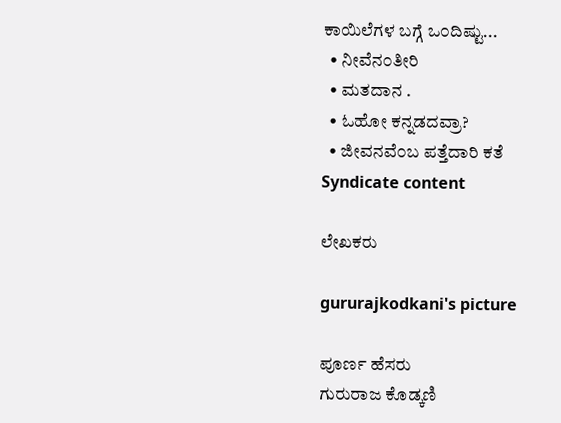ಕಾಯಿಲೆಗಳ ಬಗ್ಗೆ ಒ೦ದಿಷ್ಟು...
  • ನೀವೆನ೦ತೀರಿ
  • ಮತದಾನ .
  • ಓಹೋ ಕನ್ನಡದವ್ರಾ?
  • ಜೀವನವೆ೦ಬ ಪತ್ತೆದಾರಿ ಕತೆ
Syndicate content

ಲೇಖಕರು

gururajkodkani's picture

ಪೂರ್ಣ ಹೆಸರು
ಗುರುರಾಜ ಕೊಡ್ಕಣಿ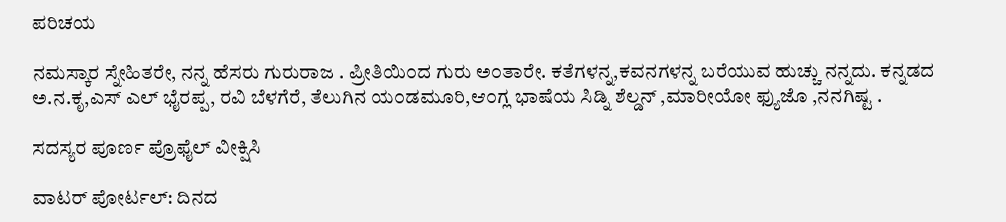ಪರಿಚಯ

ನಮಸ್ಕಾರ ಸ್ನೇಹಿತರೇ, ನನ್ನ ಹೆಸರು ಗುರುರಾಜ . ಪ್ರೀತಿಯಿ೦ದ ಗುರು ಅ೦ತಾರೇ. ಕತೆಗಳನ್ನ,ಕವನಗಳನ್ನ ಬರೆಯುವ ಹುಚ್ಚು ನನ್ನದು. ಕನ್ನಡದ ಅ.ನ.ಕೃ,ಎಸ್ ಎಲ್ ಭೈರಪ್ಪ, ರವಿ ಬೆಳಗೆರೆ, ತೆಲುಗಿನ ಯ೦ಡಮೂರಿ,ಆ೦ಗ್ಲ ಭಾಷೆಯ ಸಿಡ್ನಿ ಶೆಲ್ಡನ್ ,ಮಾರೀಯೋ ಫ್ಯುಜೊ ,ನನಗಿಷ್ಟ .

ಸದಸ್ಯರ ಪೂರ್ಣ ಪ್ರೊಫೈಲ್ ವೀಕ್ಷಿಸಿ

ವಾಟರ್ ಪೋರ್ಟಲ್: ದಿನದ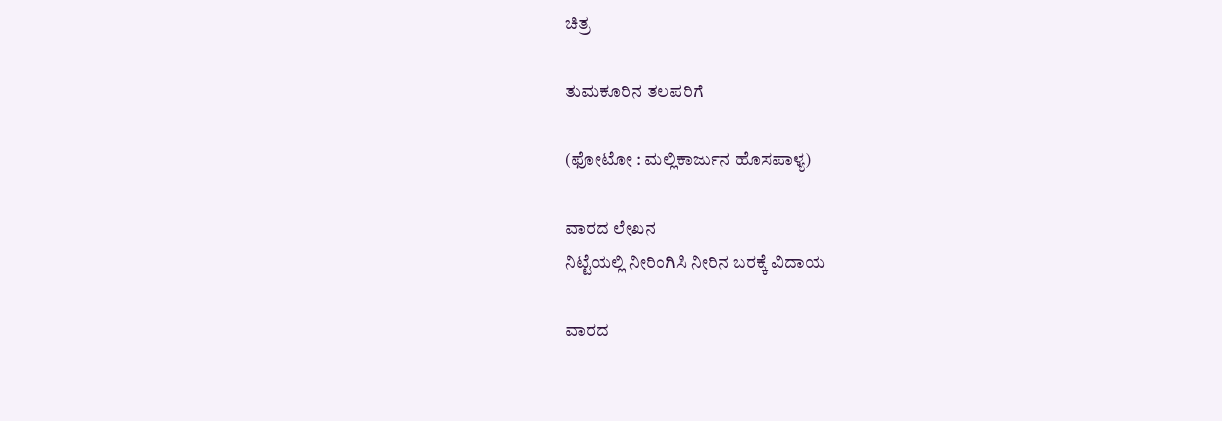ಚಿತ್ರ

ತುಮಕೂರಿನ ತಲಪರಿಗೆ

(ಫೋಟೋ : ಮಲ್ಲಿಕಾರ್ಜುನ ಹೊಸಪಾಳ್ಯ)

ವಾರದ ಲೇಖನ
ನಿಟ್ಟೆಯಲ್ಲಿ ನೀರಿಂಗಿಸಿ ನೀರಿನ ಬರಕ್ಕೆ ವಿದಾಯ

ವಾರದ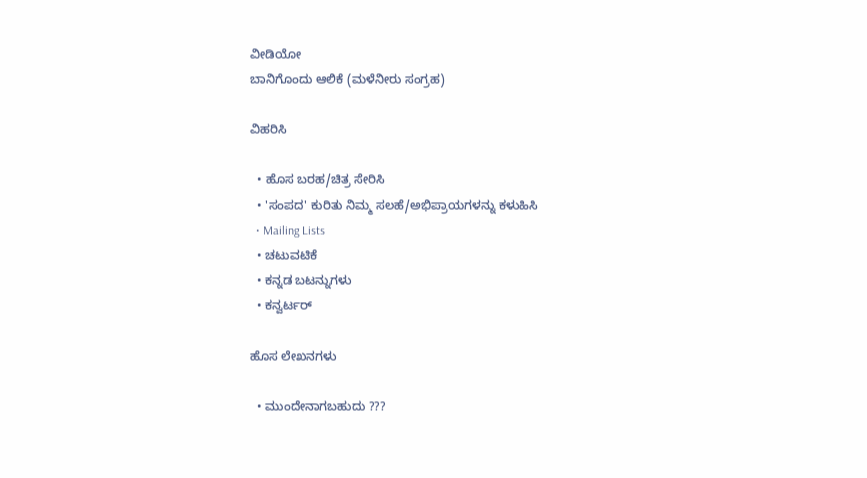ವೀಡಿಯೋ
ಬಾನಿಗೊಂದು ಆಲಿಕೆ (ಮಳೆನೀರು ಸಂಗ್ರಹ)

ವಿಹರಿಸಿ

  • ಹೊಸ ಬರಹ/ಚಿತ್ರ ಸೇರಿಸಿ
  • 'ಸಂಪದ' ಕುರಿತು ನಿಮ್ಮ ಸಲಹೆ/ಅಭಿಪ್ರಾಯಗಳನ್ನು ಕಳುಹಿಸಿ
  • Mailing Lists
  • ಚಟುವಟಿಕೆ
  • ಕನ್ನಡ ಬಟನ್ನುಗಳು
  • ಕನ್ವರ್ಟರ್

ಹೊಸ ಲೇಖನಗಳು

  • ಮುಂದೇನಾಗಬಹುದು ???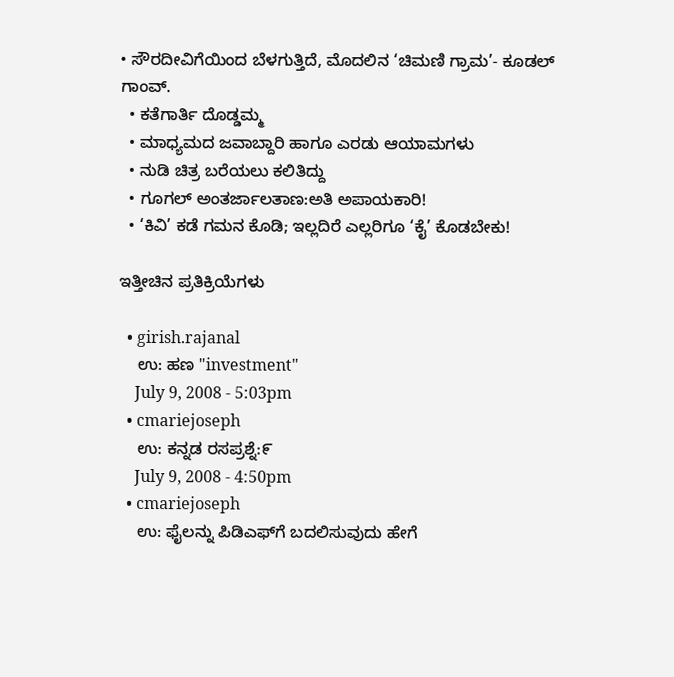• ಸೌರದೀವಿಗೆಯಿಂದ ಬೆಳಗುತ್ತಿದೆ, ಮೊದಲಿನ ‘ಚಿಮಣಿ ಗ್ರಾಮ’- ಕೂಡಲ್ ಗಾಂವ್.
  • ಕತೆಗಾರ್ತಿ ದೊಡ್ಡಮ್ಮ
  • ಮಾಧ್ಯಮದ ಜವಾಬ್ದಾರಿ ಹಾಗೂ ಎರಡು ಆಯಾಮಗಳು
  • ನುಡಿ ಚಿತ್ರ ಬರೆಯಲು ಕಲಿತಿದ್ದು
  • ಗೂಗಲ್ ಅಂತರ್ಜಾಲತಾಣ:ಅತಿ ಅಪಾಯಕಾರಿ!
  • ‘ಕಿವಿ’ ಕಡೆ ಗಮನ ಕೊಡಿ; ಇಲ್ಲದಿರೆ ಎಲ್ಲರಿಗೂ ‘ಕೈ’ ಕೊಡಬೇಕು!

ಇತ್ತೀಚಿನ ಪ್ರತಿಕ್ರಿಯೆಗಳು

  • girish.rajanal
    ಉ: ಹಣ "investment"
    July 9, 2008 - 5:03pm
  • cmariejoseph
    ಉ: ಕನ್ನಡ ರಸಪ್ರಶ್ನೆ:೯
    July 9, 2008 - 4:50pm
  • cmariejoseph
    ಉ: ಫೈಲನ್ನು ಪಿಡಿಎಫ್‌ಗೆ ಬದಲಿಸುವುದು ಹೇಗೆ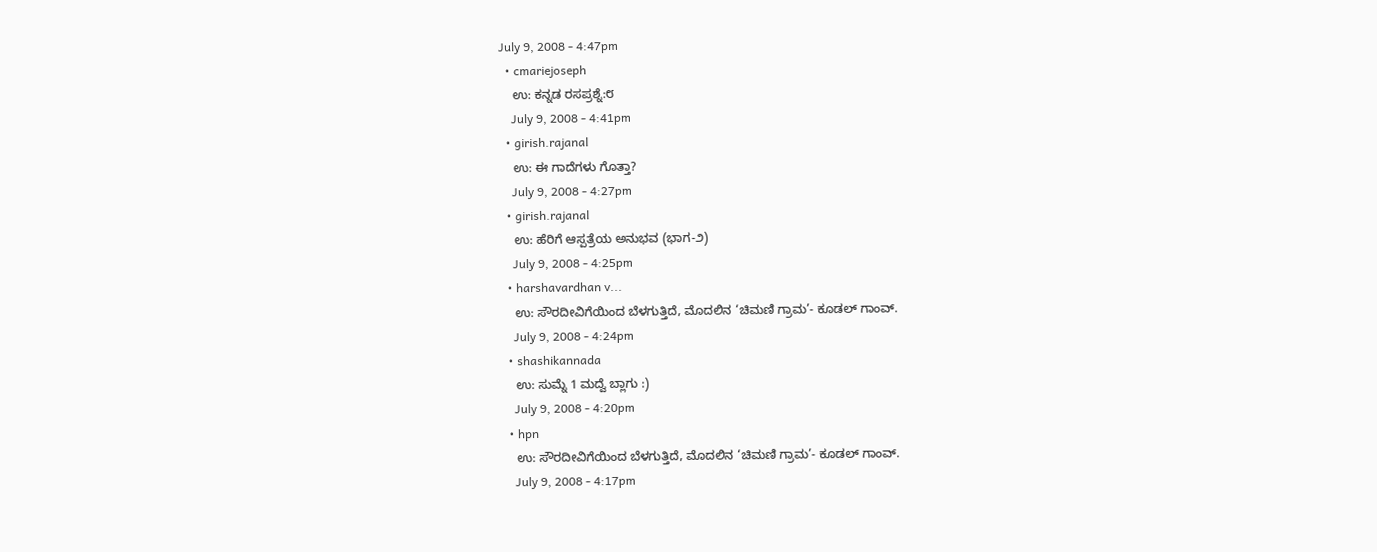July 9, 2008 - 4:47pm
  • cmariejoseph
    ಉ: ಕನ್ನಡ ರಸಪ್ರಶ್ನೆ:೮
    July 9, 2008 - 4:41pm
  • girish.rajanal
    ಉ: ಈ ಗಾದೆಗಳು ಗೊತ್ತಾ?
    July 9, 2008 - 4:27pm
  • girish.rajanal
    ಉ: ಹೆರಿಗೆ ಆಸ್ಪತ್ರೆಯ ಅನುಭವ (ಭಾಗ-೨)
    July 9, 2008 - 4:25pm
  • harshavardhan v...
    ಉ: ಸೌರದೀವಿಗೆಯಿಂದ ಬೆಳಗುತ್ತಿದೆ, ಮೊದಲಿನ ‘ಚಿಮಣಿ ಗ್ರಾಮ’- ಕೂಡಲ್ ಗಾಂವ್.
    July 9, 2008 - 4:24pm
  • shashikannada
    ಉ: ಸುಮ್ನೆ 1 ಮದ್ವೆ ಬ್ಲಾಗು :)
    July 9, 2008 - 4:20pm
  • hpn
    ಉ: ಸೌರದೀವಿಗೆಯಿಂದ ಬೆಳಗುತ್ತಿದೆ, ಮೊದಲಿನ ‘ಚಿಮಣಿ ಗ್ರಾಮ’- ಕೂಡಲ್ ಗಾಂವ್.
    July 9, 2008 - 4:17pm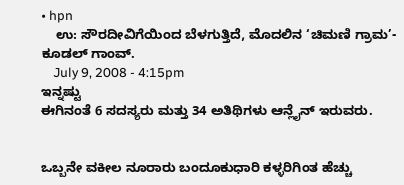• hpn
    ಉ: ಸೌರದೀವಿಗೆಯಿಂದ ಬೆಳಗುತ್ತಿದೆ, ಮೊದಲಿನ ‘ಚಿಮಣಿ ಗ್ರಾಮ’- ಕೂಡಲ್ ಗಾಂವ್.
    July 9, 2008 - 4:15pm
ಇನ್ನಷ್ಟು
ಈಗಿನಂತೆ 6 ಸದಸ್ಯರು ಮತ್ತು 34 ಅತಿಥಿಗಳು ಆನ್ಲೈನ್ ಇರುವರು.


ಒಬ್ಬನೇ ವಕೀಲ ನೂರಾರು ಬಂದೂಕುಧಾರಿ ಕಳ್ಳರಿಗಿಂತ ಹೆಚ್ಚು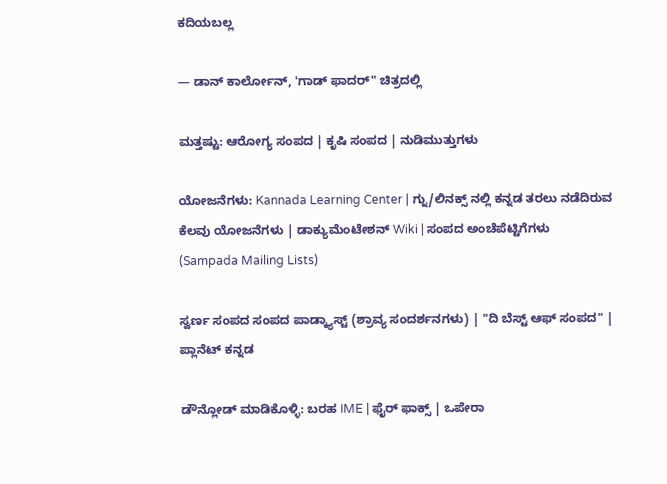ಕದಿಯಬಲ್ಲ

— ಡಾನ್ ಕಾರ್ಲೋನ್, 'ಗಾಡ್ ಫಾದರ್" ಚಿತ್ರದಲ್ಲಿ

ಮತ್ತಷ್ಟು: ಆರೋಗ್ಯ ಸಂಪದ | ಕೃಷಿ ಸಂಪದ | ನುಡಿಮುತ್ತುಗಳು

ಯೋಜನೆಗಳು: Kannada Learning Center | ಗ್ನು/ಲಿನಕ್ಸ್ ನಲ್ಲಿ ಕನ್ನಡ ತರಲು ನಡೆದಿರುವ ಕೆಲವು ಯೋಜನೆಗಳು | ಡಾಕ್ಯುಮೆಂಟೇಶನ್ Wiki | ಸಂಪದ ಅಂಚೆಪೆಟ್ಟಿಗೆಗಳು (Sampada Mailing Lists)

ಸ್ವರ್ಣ ಸಂಪದ ಸಂಪದ ಪಾಡ್ಕ್ಯಾಸ್ಟ್ (ಶ್ರಾವ್ಯ ಸಂದರ್ಶನಗಳು) | "ದಿ ಬೆಸ್ಟ್ ಆಫ್ ಸಂಪದ" | ಪ್ಲಾನೆಟ್ ಕನ್ನಡ

ಡೌನ್ಲೋಡ್ ಮಾಡಿಕೊಳ್ಳಿ: ಬರಹ IME | ಫೈರ್ ಫಾಕ್ಸ್ | ಒಪೇರಾ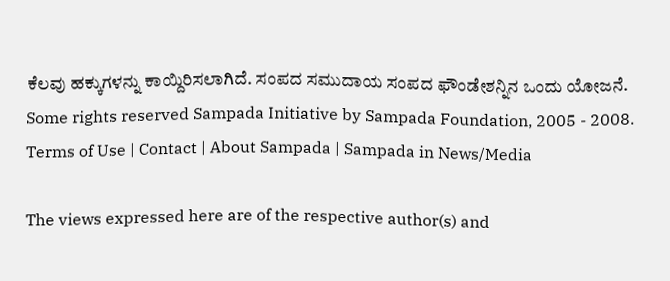ಕೆಲವು ಹಕ್ಕುಗಳನ್ನು ಕಾಯ್ದಿರಿಸಲಾಗಿದೆ. ಸಂಪದ ಸಮುದಾಯ ಸಂಪದ ಫೌಂಡೇಶನ್ನಿನ ಒಂದು ಯೋಜನೆ.
Some rights reserved Sampada Initiative by Sampada Foundation, 2005 - 2008.
Terms of Use | Contact | About Sampada | Sampada in News/Media

The views expressed here are of the respective author(s) and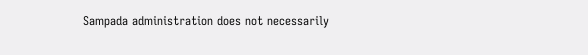Sampada administration does not necessarily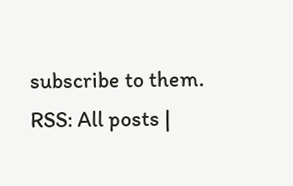subscribe to them.
RSS: All posts |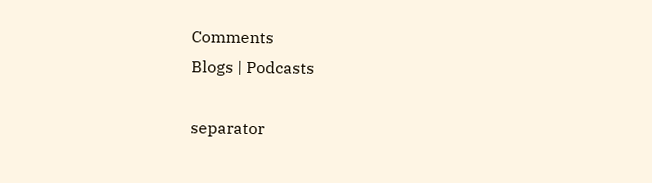Comments
Blogs | Podcasts

separator